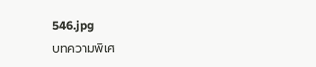546.jpg
บทความพิเศ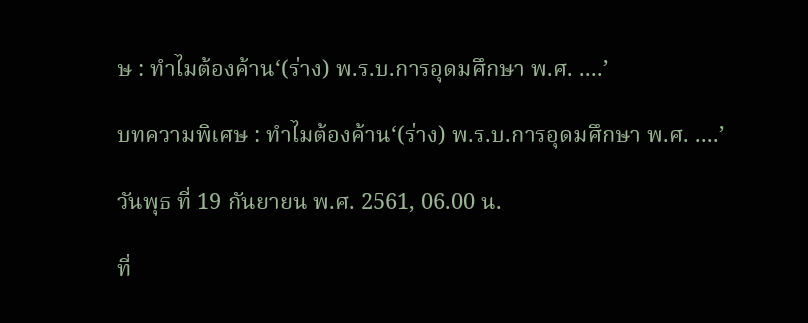ษ : ทำไมต้องค้าน‘(ร่าง) พ.ร.บ.การอุดมศึกษา พ.ศ. ....’

บทความพิเศษ : ทำไมต้องค้าน‘(ร่าง) พ.ร.บ.การอุดมศึกษา พ.ศ. ....’

วันพุธ ที่ 19 กันยายน พ.ศ. 2561, 06.00 น.

ที่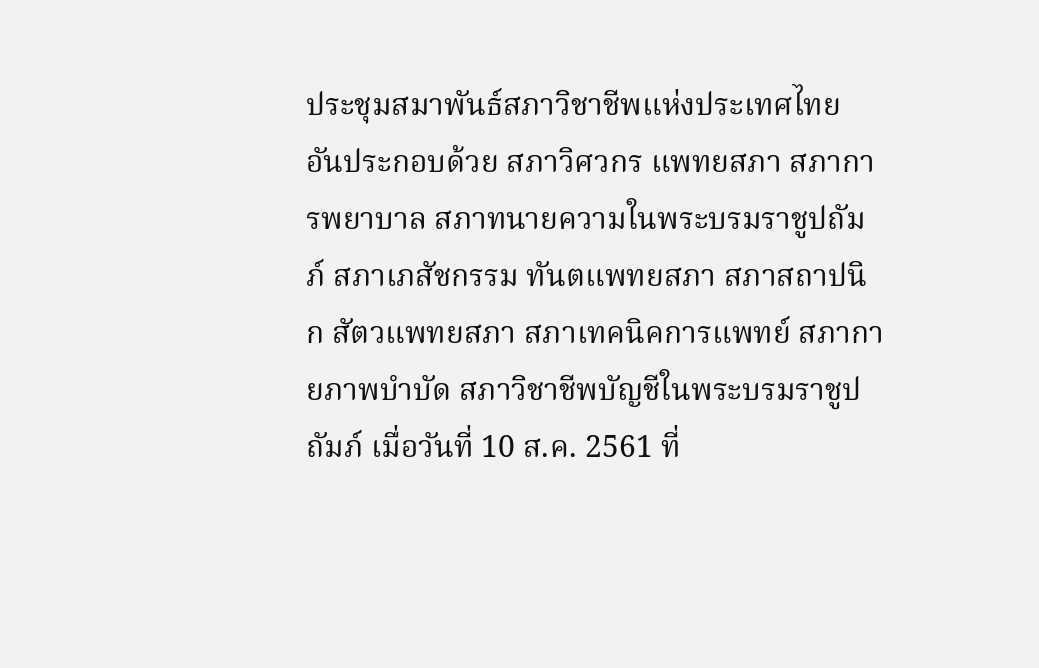ประชุมสมาพันธ์สภาวิชาชีพแห่งประเทศไทย อันประกอบด้วย สภาวิศวกร แพทยสภา สภาการพยาบาล สภาทนายความในพระบรมราชูปถัมภ์ สภาเภสัชกรรม ทันตแพทยสภา สภาสถาปนิก สัตวแพทยสภา สภาเทคนิคการแพทย์ สภากายภาพบำบัด สภาวิชาชีพบัญชีในพระบรมราชูปถัมภ์ เมื่อวันที่ 10 ส.ค. 2561 ที่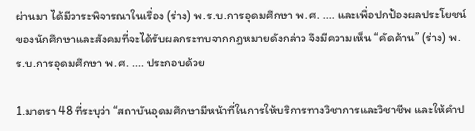ผ่านมา ได้มีวาระพิจารณาในเรื่อง (ร่าง) พ.ร.บ.การอุดมศึกษา พ.ศ. .... และเพื่อปกป้องผลประโยชน์ของนักศึกษาและสังคมที่จะได้รับผลกระทบจากกฎหมายดังกล่าว จึงมีความเห็น “คัดค้าน” (ร่าง) พ.ร.บ.การอุดมศึกษา พ.ศ. .... ประกอบด้วย

1.มาตรา 48 ที่ระบุว่า “สถาบันอุดมศึกษามีหน้าที่ในการให้บริการทางวิชาการและวิชาชีพ และให้คำป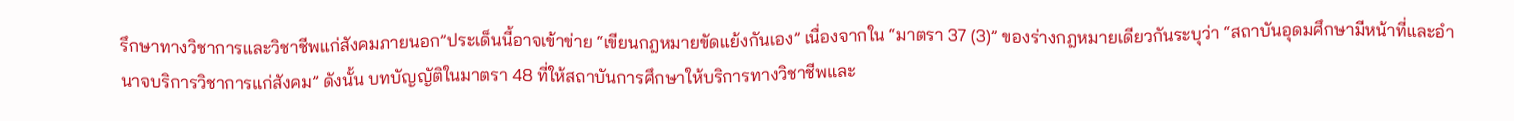รึกษาทางวิชาการและวิชาชีพแก่สังคมภายนอก”ประเด็นนี้อาจเข้าข่าย “เขียนกฎหมายขัดแย้งกันเอง” เนื่องจากใน “มาตรา 37 (3)” ของร่างกฎหมายเดียวกันระบุว่า “สถาบันอุดมศึกษามีหน้าที่และอำนาจบริการวิชาการแก่สังคม” ดังนั้น บทบัญญัติในมาตรา 48 ที่ให้สถาบันการศึกษาให้บริการทางวิชาชีพและ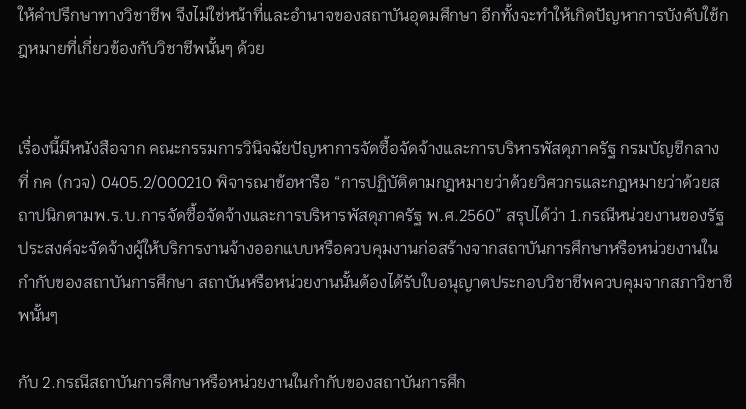ให้คำปรึกษาทางวิชาชีพ จึงไม่ใช่หน้าที่และอำนาจของสถาบันอุดมศึกษา อีกทั้งจะทำให้เกิดปัญหาการบังคับใช้กฎหมายที่เกี่ยวข้องกับวิชาชีพนั้นๆ ด้วย


เรื่องนี้มีหนังสือจาก คณะกรรมการวินิจฉัยปัญหาการจัดซื้อจัดจ้างและการบริหารพัสดุภาครัฐ กรมบัญชีกลาง ที่ กค (กวจ) 0405.2/000210 พิจารณาข้อหารือ “การปฏิบัติตามกฎหมายว่าด้วยวิศวกรและกฎหมายว่าด้วยสถาปนิกตามพ.ร.บ.การจัดซื้อจัดจ้างและการบริหารพัสดุภาครัฐ พ.ศ.2560” สรุปได้ว่า 1.กรณีหน่วยงานของรัฐประสงค์จะจัดจ้างผู้ให้บริการงานจ้างออกแบบหรือควบคุมงานก่อสร้างจากสถาบันการศึกษาหรือหน่วยงานในกำกับของสถาบันการศึกษา สถาบันหรือหน่วยงานนั้นต้องได้รับใบอนุญาตประกอบวิชาชีพควบคุมจากสภาวิชาชีพนั้นๆ

กับ 2.กรณีสถาบันการศึกษาหรือหน่วยงานในกำกับของสถาบันการศึก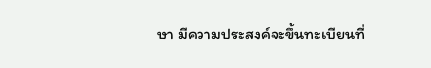ษา มีความประสงค์จะขึ้นทะเบียนที่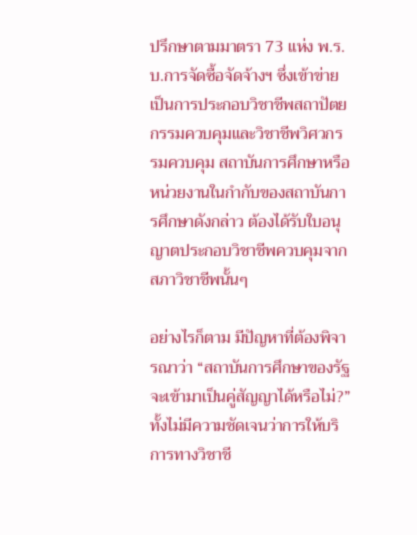ปรึกษาตามมาตรา 73 แห่ง พ.ร.บ.การจัดซื้อจัดจ้างฯ ซึ่งเข้าข่ายเป็นการประกอบวิชาชีพสถาปัตยกรรมควบคุมและวิชาชีพวิศวกรรมควบคุม สถาบันการศึกษาหรือหน่วยงานในกำกับของสถาบันการศึกษาดังกล่าว ต้องได้รับใบอนุญาตประกอบวิชาชีพควบคุมจากสภาวิชาชีพนั้นๆ

อย่างไรก็ตาม มีปัญหาที่ต้องพิจารณาว่า “สถาบันการศึกษาของรัฐจะเข้ามาเป็นคู่สัญญาได้หรือไม่?” ทั้งไม่มีความชัดเจนว่าการให้บริการทางวิชาชี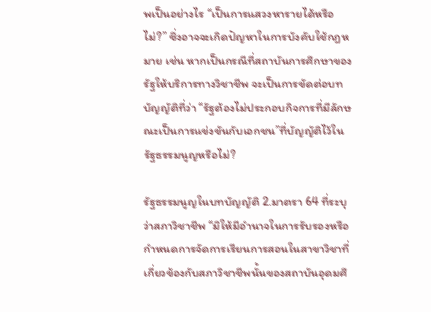พเป็นอย่างไร “เป็นการแสวงหารายได้หรือไม่?” ซึ่งอาจจะเกิดปัญหาในการบังคับใช้กฎหมาย เช่น หากเป็นกรณีที่สถาบันการศึกษาของรัฐให้บริการทางวิชาชีพ จะเป็นการขัดต่อบทบัญญัติที่ว่า “รัฐต้องไม่ประกอบกิจการที่มีลักษณะเป็นการแข่งขันกับเอกชน”ที่บัญญัติไว้ในรัฐธรรมนูญหรือไม่?

รัฐธรรมนูญในบทบัญญัติ 2.มาตรา 64 ที่ระบุว่าสภาวิชาชีพ “มิให้มีอำนาจในการรับรองหรือกำหนดการจัดการเรียนการสอนในสาขาวิชาที่เกี่ยวข้องกับสภาวิชาชีพนั้นของสถาบันอุดมศึ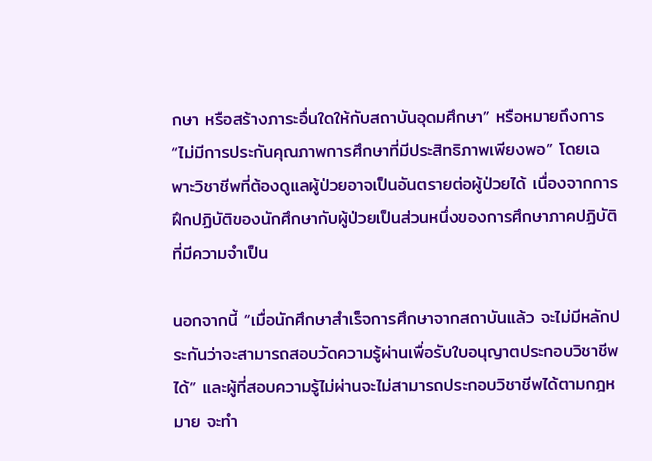กษา หรือสร้างภาระอื่นใดให้กับสถาบันอุดมศึกษา” หรือหมายถึงการ “ไม่มีการประกันคุณภาพการศึกษาที่มีประสิทธิภาพเพียงพอ” โดยเฉพาะวิชาชีพที่ต้องดูแลผู้ป่วยอาจเป็นอันตรายต่อผู้ป่วยได้ เนื่องจากการฝึกปฏิบัติของนักศึกษากับผู้ป่วยเป็นส่วนหนึ่งของการศึกษาภาคปฏิบัติที่มีความจำเป็น

นอกจากนี้ “เมื่อนักศึกษาสำเร็จการศึกษาจากสถาบันแล้ว จะไม่มีหลักประกันว่าจะสามารถสอบวัดความรู้ผ่านเพื่อรับใบอนุญาตประกอบวิชาชีพได้” และผู้ที่สอบความรู้ไม่ผ่านจะไม่สามารถประกอบวิชาชีพได้ตามกฎหมาย จะทำ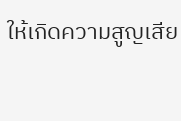ให้เกิดความสูญเสีย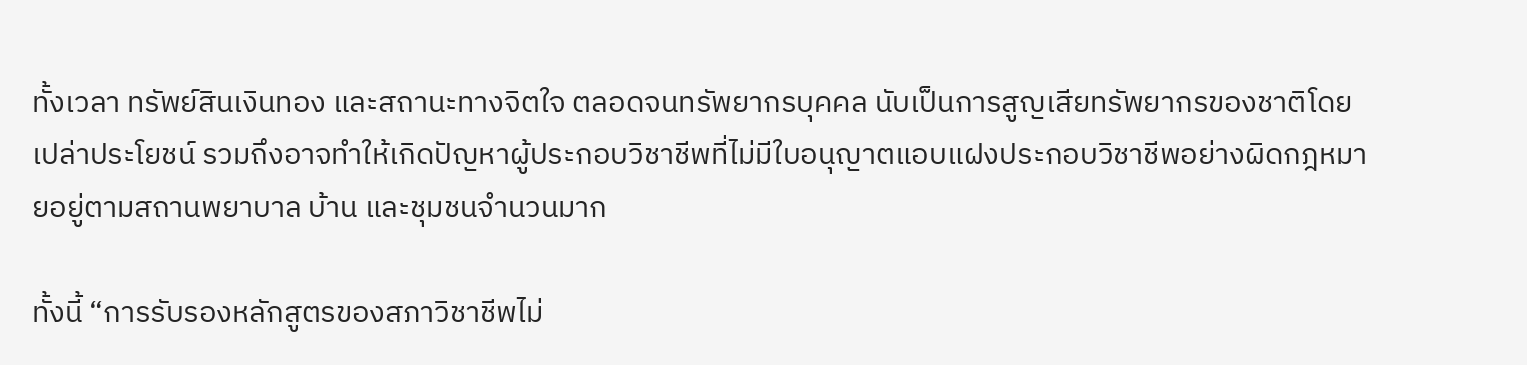ทั้งเวลา ทรัพย์สินเงินทอง และสถานะทางจิตใจ ตลอดจนทรัพยากรบุคคล นับเป็นการสูญเสียทรัพยากรของชาติโดยเปล่าประโยชน์ รวมถึงอาจทำให้เกิดปัญหาผู้ประกอบวิชาชีพที่ไม่มีใบอนุญาตแอบแฝงประกอบวิชาชีพอย่างผิดกฎหมายอยู่ตามสถานพยาบาล บ้าน และชุมชนจำนวนมาก

ทั้งนี้ “การรับรองหลักสูตรของสภาวิชาชีพไม่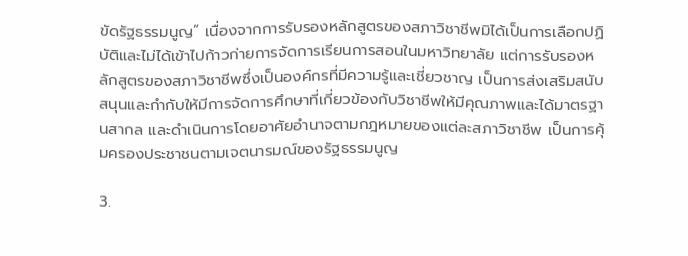ขัดรัฐธรรมนูญ” เนื่องจากการรับรองหลักสูตรของสภาวิชาชีพมิได้เป็นการเลือกปฏิบัติและไม่ได้เข้าไปก้าวก่ายการจัดการเรียนการสอนในมหาวิทยาลัย แต่การรับรองหลักสูตรของสภาวิชาชีพซึ่งเป็นองค์กรที่มีความรู้และเชี่ยวชาญ เป็นการส่งเสริมสนับสนุนและกำกับให้มีการจัดการศึกษาที่เกี่ยวข้องกับวิชาชีพให้มีคุณภาพและได้มาตรฐานสากล และดำเนินการโดยอาศัยอำนาจตามกฎหมายของแต่ละสภาวิชาชีพ เป็นการคุ้มครองประชาชนตามเจตนารมณ์ของรัฐธรรมนูญ

3.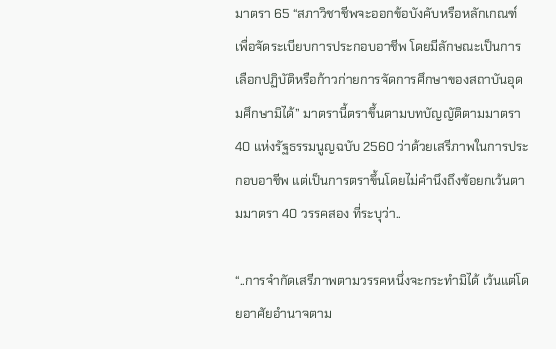มาตรา 65 “สภาวิชาชีพจะออกข้อบังคับหรือหลักเกณฑ์เพื่อจัดระเบียบการประกอบอาชีพ โดยมีลักษณะเป็นการเลือกปฏิบัติหรือก้าวก่ายการจัดการศึกษาของสถาบันอุดมศึกษามิได้” มาตรานี้ตราขึ้นตามบทบัญญัติตามมาตรา 40 แห่งรัฐธรรมนูญฉบับ 2560 ว่าด้วยเสรีภาพในการประกอบอาชีพ แต่เป็นการตราขึ้นโดยไม่คำนึงถึงข้อยกเว้นตามมาตรา 40 วรรคสอง ที่ระบุว่า..

“..การจำกัดเสรีภาพตามวรรคหนึ่งจะกระทำมิได้ เว้นแต่โดยอาศัยอำนาจตาม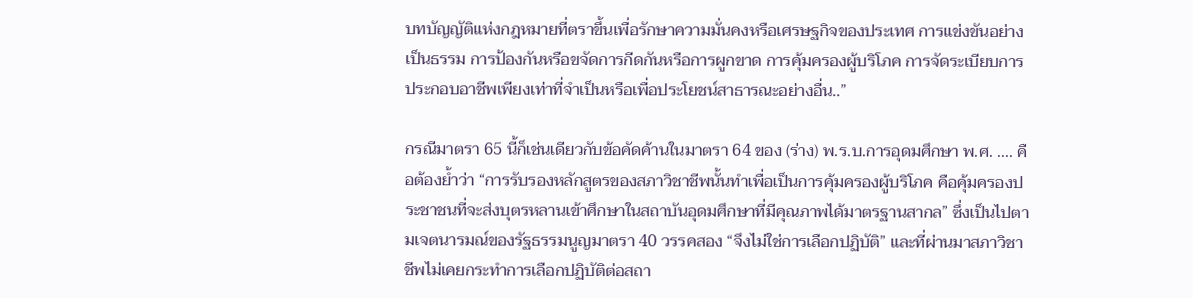บทบัญญัติแห่งกฎหมายที่ตราขึ้นเพื่อรักษาความมั่นคงหรือเศรษฐกิจของประเทศ การแข่งขันอย่างเป็นธรรม การป้องกันหรือขจัดการกีดกันหรือการผูกขาด การคุ้มครองผู้บริโภค การจัดระเบียบการประกอบอาชีพเพียงเท่าที่จำเป็นหรือเพื่อประโยชน์สาธารณะอย่างอื่น..”

กรณีมาตรา 65 นี้ก็เช่นเดียวกับข้อคัดค้านในมาตรา 64 ของ (ร่าง) พ.ร.บ.การอุดมศึกษา พ.ศ. .... คือต้องย้ำว่า “การรับรองหลักสูตรของสภาวิชาชีพนั้นทำเพื่อเป็นการคุ้มครองผู้บริโภค คือคุ้มครองประชาชนที่จะส่งบุตรหลานเข้าศึกษาในสถาบันอุดมศึกษาที่มีคุณภาพได้มาตรฐานสากล” ซึ่งเป็นไปตามเจตนารมณ์ของรัฐธรรมนูญมาตรา 40 วรรคสอง “จึงไม่ใช่การเลือกปฏิบัติ” และที่ผ่านมาสภาวิชาชีพไม่เคยกระทำการเลือกปฏิบัติต่อสถา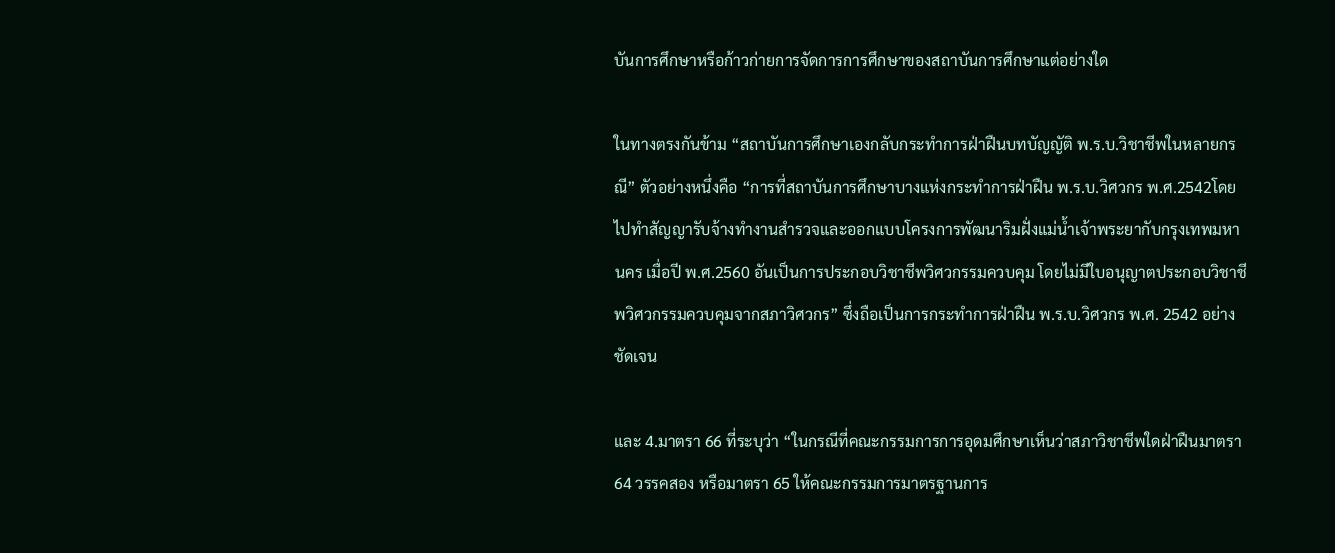บันการศึกษาหรือก้าวก่ายการจัดการการศึกษาของสถาบันการศึกษาแต่อย่างใด

ในทางตรงกันข้าม “สถาบันการศึกษาเองกลับกระทำการฝ่าฝืนบทบัญญัติ พ.ร.บ.วิชาชีพในหลายกรณี” ตัวอย่างหนึ่งคือ “การที่สถาบันการศึกษาบางแห่งกระทำการฝ่าฝืน พ.ร.บ.วิศวกร พ.ศ.2542โดยไปทำสัญญารับจ้างทำงานสำรวจและออกแบบโครงการพัฒนาริมฝั่งแม่น้ำเจ้าพระยากับกรุงเทพมหานคร เมื่อปี พ.ศ.2560 อันเป็นการประกอบวิชาชีพวิศวกรรมควบคุม โดยไม่มีใบอนุญาตประกอบวิชาชีพวิศวกรรมควบคุมจากสภาวิศวกร” ซึ่งถือเป็นการกระทำการฝ่าฝืน พ.ร.บ.วิศวกร พ.ศ. 2542 อย่างชัดเจน

และ 4.มาตรา 66 ที่ระบุว่า “ในกรณีที่คณะกรรมการการอุดมศึกษาเห็นว่าสภาวิชาชีพใดฝ่าฝืนมาตรา 64 วรรคสอง หรือมาตรา 65 ให้คณะกรรมการมาตรฐานการ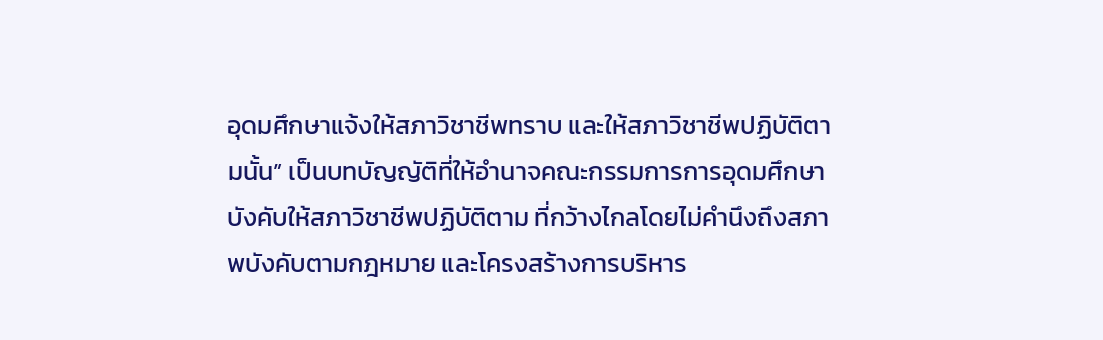อุดมศึกษาแจ้งให้สภาวิชาชีพทราบ และให้สภาวิชาชีพปฏิบัติตามนั้น” เป็นบทบัญญัติที่ให้อำนาจคณะกรรมการการอุดมศึกษาบังคับให้สภาวิชาชีพปฏิบัติตาม ที่กว้างไกลโดยไม่คำนึงถึงสภาพบังคับตามกฎหมาย และโครงสร้างการบริหาร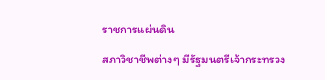ราชการแผ่นดิน

สภาวิชาชีพต่างๆ มีรัฐมนตรีเจ้ากระทรวง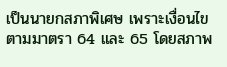เป็นนายกสภาพิเศษ เพราะเงื่อนไขตามมาตรา 64 และ 65 โดยสภาพ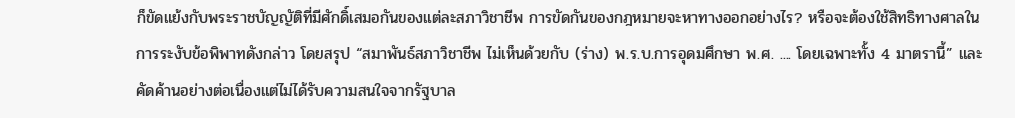ก็ขัดแย้งกับพระราชบัญญัติที่มีศักดิ์เสมอกันของแต่ละสภาวิชาชีพ การขัดกันของกฎหมายจะหาทางออกอย่างไร? หรือจะต้องใช้สิทธิทางศาลในการระงับข้อพิพาทดังกล่าว โดยสรุป “สมาพันธ์สภาวิชาชีพ ไม่เห็นด้วยกับ (ร่าง) พ.ร.บ.การอุดมศึกษา พ.ศ. .... โดยเฉพาะทั้ง 4 มาตรานี้” และคัดค้านอย่างต่อเนื่องแต่ไม่ได้รับความสนใจจากรัฐบาล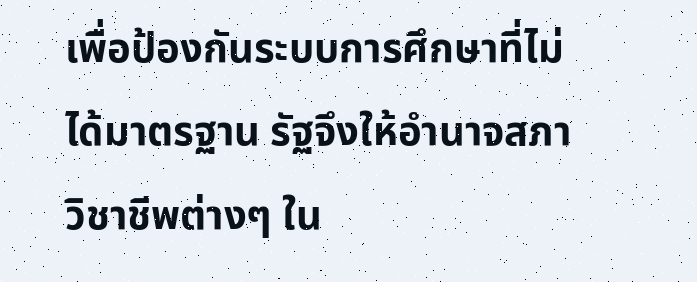เพื่อป้องกันระบบการศึกษาที่ไม่ได้มาตรฐาน รัฐจึงให้อำนาจสภาวิชาชีพต่างๆ ใน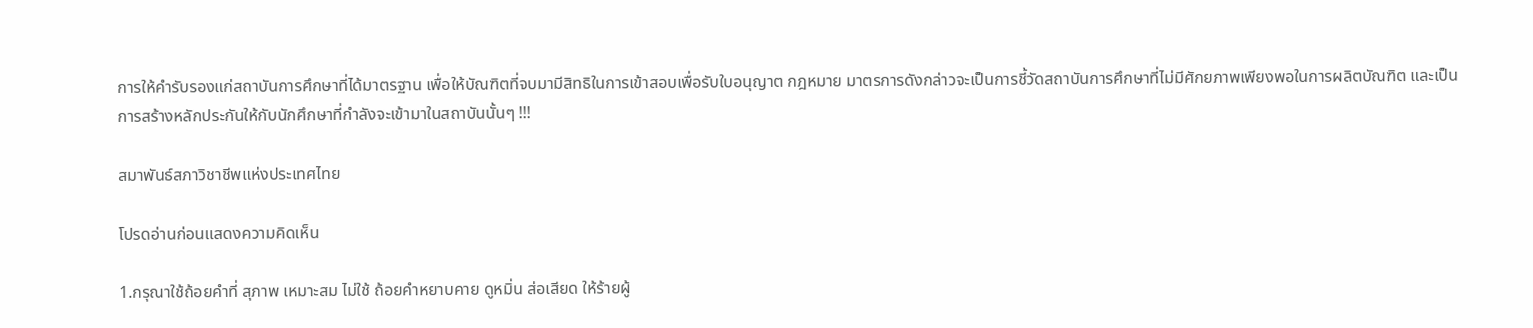การให้คำรับรองแก่สถาบันการศึกษาที่ได้มาตรฐาน เพื่อให้บัณฑิตที่จบมามีสิทธิในการเข้าสอบเพื่อรับใบอนุญาต กฎหมาย มาตรการดังกล่าวจะเป็นการชี้วัดสถาบันการศึกษาที่ไม่มีศักยภาพเพียงพอในการผลิตบัณฑิต และเป็นการสร้างหลักประกันให้กับนักศึกษาที่กำลังจะเข้ามาในสถาบันนั้นๆ !!!

สมาพันธ์สภาวิชาชีพแห่งประเทศไทย

โปรดอ่านก่อนแสดงความคิดเห็น

1.กรุณาใช้ถ้อยคำที่ สุภาพ เหมาะสม ไม่ใช้ ถ้อยคำหยาบคาย ดูหมิ่น ส่อเสียด ให้ร้ายผู้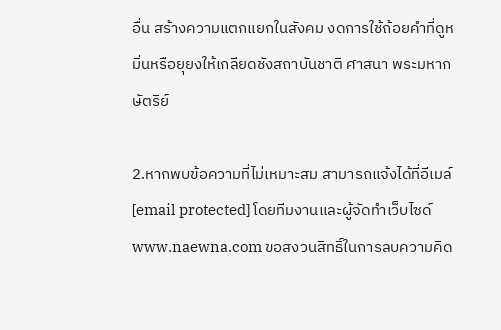อื่น สร้างความแตกแยกในสังคม งดการใช้ถ้อยคำที่ดูหมิ่นหรือยุยงให้เกลียดชังสถาบันชาติ ศาสนา พระมหากษัตริย์

2.หากพบข้อความที่ไม่เหมาะสม สามารถแจ้งได้ที่อีเมล์ [email protected] โดยทีมงานและผู้จัดทำเว็บไซด์ www.naewna.com ขอสงวนสิทธิ์ในการลบความคิด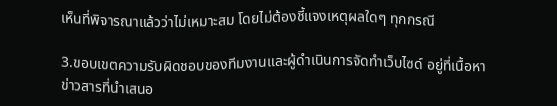เห็นที่พิจารณาแล้วว่าไม่เหมาะสม โดยไม่ต้องชี้แจงเหตุผลใดๆ ทุกกรณี

3.ขอบเขตความรับผิดชอบของทีมงานและผู้ดำเนินการจัดทำเว็บไซด์ อยู่ที่เนื้อหาข่าวสารที่นำเสนอ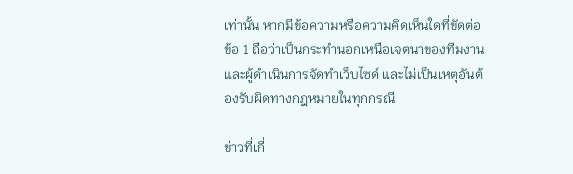เท่านั้น หากมีข้อความหรือความคิดเห็นใดที่ขัดต่อข้อ 1 ถือว่าเป็นกระทำนอกเหนือเจตนาของทีมงานและผู้ดำเนินการจัดทำเว็บไซด์ และไม่เป็นเหตุอันต้องรับผิดทางกฎหมายในทุกกรณี

ข่าวที่เกี่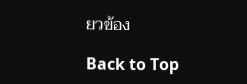ยวข้อง

Back to Top